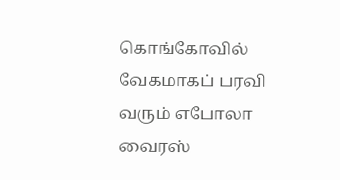கொங்கோவில் வேகமாகப் பரவி வரும் எபோலா வைரஸ்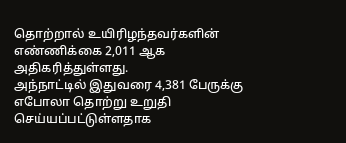தொற்றால் உயிரிழந்தவர்களின் எண்ணிக்கை 2,011 ஆக அதிகரித்துள்ளது.
அந்நாட்டில் இதுவரை 4,381 பேருக்கு எபோலா தொற்று உறுதி செய்யப்பட்டுள்ளதாக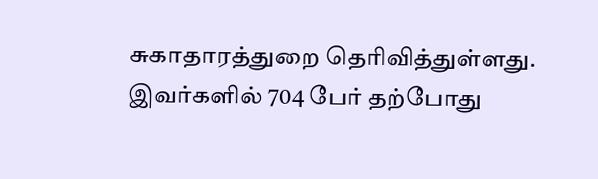சுகாதாரத்துறை தெரிவித்துள்ளது. இவர்களில் 704 பேர் தற்போது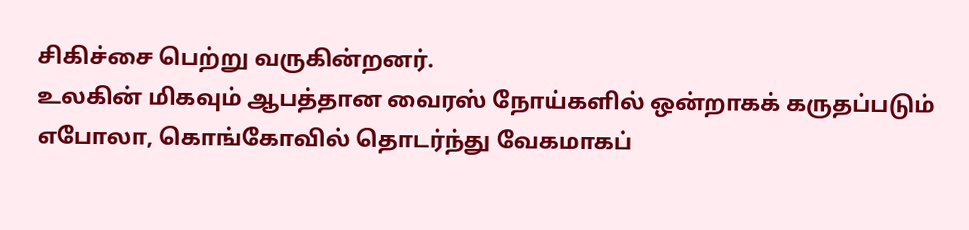சிகிச்சை பெற்று வருகின்றனர்.
உலகின் மிகவும் ஆபத்தான வைரஸ் நோய்களில் ஒன்றாகக் கருதப்படும் எபோலா, கொங்கோவில் தொடர்ந்து வேகமாகப்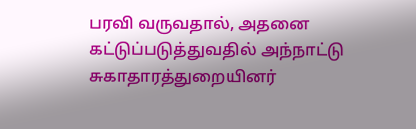பரவி வருவதால், அதனை கட்டுப்படுத்துவதில் அந்நாட்டு சுகாதாரத்துறையினர்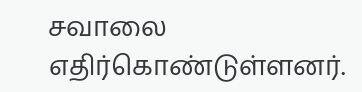சவாலை எதிர்கொண்டுள்ளனர்.